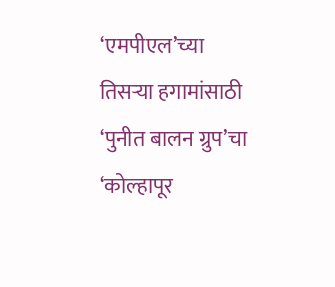‘एमपीएल’च्या तिसऱ्या हगामांसाठी ‘पुनीत बालन ग्रुप’चा ‘कोल्हापूर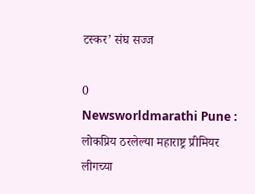टस्कर’ संघ सज्ज

0
Newsworldmarathi Pune : लोकप्रिय ठरलेल्या महाराष्ट्र प्रीमियर लीगच्या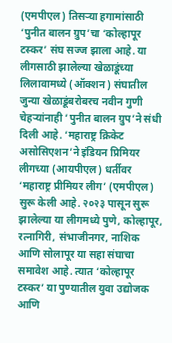(एमपीएल) तिसऱ्या हगामांसाठी ‘पुनीत बालन ग्रुप’चा ‘कोल्हापूर टस्कर’ संघ सज्ज झाला आहे. या लीगसाठी झालेल्या खेळाडूंच्या लिलावामध्ये (ऑक्शन) संघातील जुन्या खेळाडूंबरोबरच नवीन गुणी चेहऱ्यांनाही ‘पुनीत बालन ग्रुप’ने संधी दिली आहे. ‘महाराष्ट्र क्रिकेट असोसिएशन’ने इंडियन प्रिमियर लीगच्या (आयपीएल) धर्तीवर ‘महाराष्ट्र प्रीमियर लीग’ (एमपीएल) सुरू केली आहे. २०२३ पासून सुरू झालेल्या या लीगमध्ये पुणे, कोल्हापूर, रत्नागिरी, संभाजीनगर, नाशिक आणि सोलापूर या सहा संघाचा समावेश आहे. त्यात ‘कोल्हापूर टस्कर’ या पुण्यातील युवा उद्योजक आणि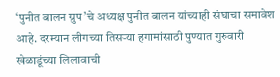‘पुनीत बालन ग्रुप’चे अध्यक्ष पुनीत बालन यांच्याही संघाचा समावेश आहे. दरम्यान लीगच्या तिसऱ्या हगामांसाठी पुण्यात गुरुवारी खेळाडूंच्या लिलावाची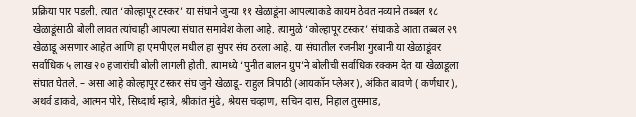प्रक्रिया पार पडली. त्यात ‘कोल्हापूर टस्कर’ या संघाने जुन्या ११ खेळाडूंना आपल्याकडे कायम ठेवत नव्याने तब्बल १८ खेळाडूंसाठी बोली लावत त्यांचाही आपल्या संघात समावेश केला आहे. त्यामुळे ‘कोल्हापूर टस्कर’ संघाकडे आता तब्बल २९ खेळाडू असणार आहेत आणि हा एमपीएल मधील हा सुपर संघ ठरला आहे. या संघातील रजनीश गुरबानी या खेळाडूंवर सर्वाधिक ५ लाख २० हजारांची बोली लागली होती. त्यामध्ये ‘पुनीत बालन ग्रुप’ने बोलीची सर्वाधिक रक्कम देत या खेळाडूला संघात घेतले. – असा आहे कोल्हापूर टस्कर संघ जुने खेळाडू- राहुल त्रिपाठी (आयकॉन प्लेअर), अंकित बावणे ( कर्णधार), अथर्व डाकवे, आत्मन पोरे, सिध्दार्थ म्हात्रे, श्रीकांत मुंढे, श्रेयस चव्हाण, सचिन दास, निहाल तुसमाड,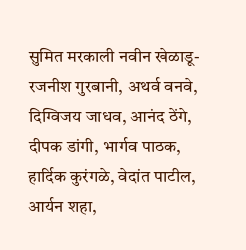सुमित मरकाली नवीन खेळाडू- रजनीश गुरबानी, अथर्व वनवे, दिग्विजय जाधव, आनंद ठेंगे, दीपक डांगी, भार्गव पाठक, हार्दिक कुरंगळे, वेदांत पाटील, आर्यन शहा,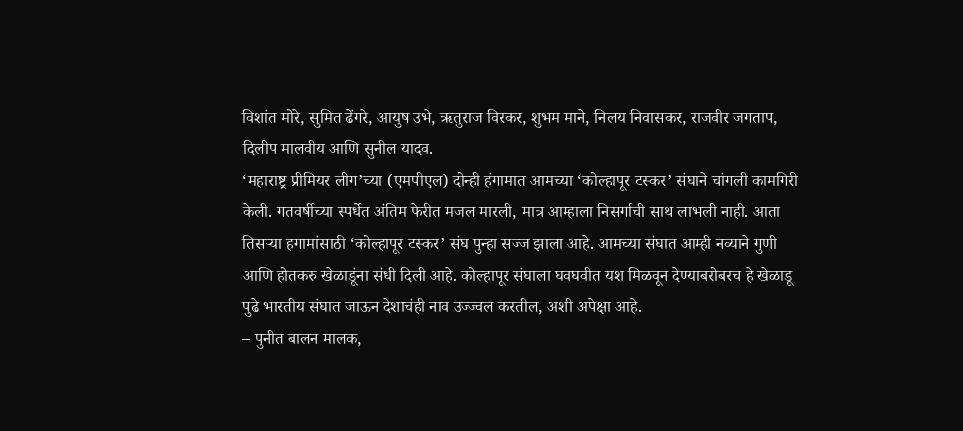विशांत मोरे, सुमित ढेंगरे, आयुष उभे, ऋतुराज विरकर, शुभम माने, निलय निवासकर, राजवीर जगताप, दिलीप मालवीय आणि सुनील यादव.
‘महाराष्ट्र प्रीमियर लीग’च्या (एमपीएल) दोन्ही हंगामात आमच्या ‘कोल्हापूर टस्कर’ संघाने चांगली कामगिरी केली. गतवर्षीच्या स्पर्धेत अंतिम फेरीत मजल मारली, मात्र आम्हाला निसर्गाची साथ लाभली नाही. आता तिसऱ्या हगामांसाठी ‘कोल्हापूर टस्कर’ संघ पुन्हा सज्ज झाला आहे. आमच्या संघात आम्ही नव्याने गुणी आणि होतकरु खेळाडूंना संधी दिली आहे. कोल्हापूर संघाला घवघवीत यश मिळवून देण्याबरोबरच हे खेळाडू पुढे भारतीय संघात जाऊन देशाचंही नाव उज्ज्वल करतील, अशी अपेक्षा आहे.
– पुनीत बालन मालक,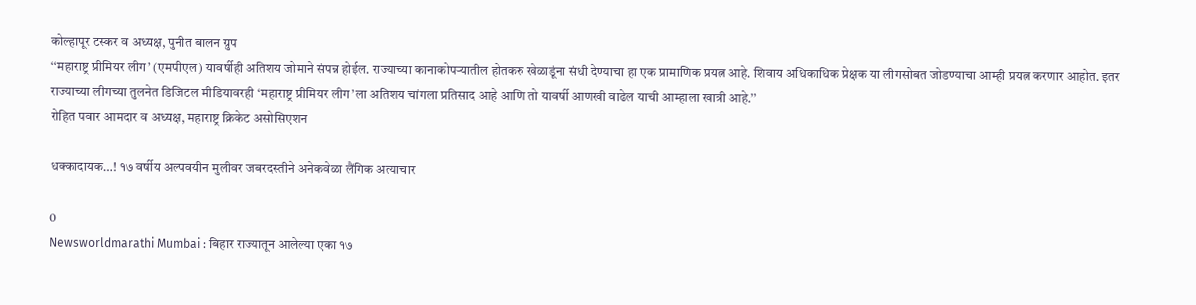कोल्हापूर टस्कर व अध्यक्ष, पुनीत बालन ग्रुप
‘‘महाराष्ट्र प्रीमियर लीग’ (एमपीएल) यावर्षीही अतिशय जोमाने संपन्न होईल. राज्याच्या कानाकोपऱ्यातील होतकरु खेळाडूंना संधी देण्याचा हा एक प्रामाणिक प्रयत्न आहे. शिवाय अधिकाधिक प्रेक्षक या लीगसोबत जोडण्याचा आम्ही प्रयत्न करणार आहोत. इतर राज्याच्या लीगच्या तुलनेत डिजिटल मीडियावरही ‘महाराष्ट्र प्रीमियर लीग’ला अतिशय चांगला प्रतिसाद आहे आणि तो यावर्षी आणखी वाढेल याची आम्हाला खात्री आहे.’’
रोहित पवार आमदार व अध्यक्ष, महाराष्ट्र क्रिकेट असोसिएशन

धक्कादायक…! १७ वर्षीय अल्पवयीन मुलीवर जबरदस्तीने अनेकवेळा लैंगिक अत्याचार

0
Newsworldmarathi Mumbai : बिहार राज्यातून आलेल्या एका १७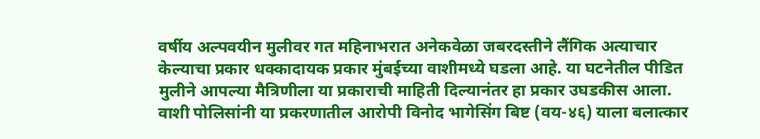वर्षीय अल्पवयीन मुलीवर गत महिनाभरात अनेकवेळा जबरदस्तीने लैंगिक अत्याचार केल्याचा प्रकार धक्कादायक प्रकार मुंबईच्या वाशीमध्ये घडला आहे. या घटनेतील पीडित मुलीने आपल्या मैत्रिणीला या प्रकाराची माहिती दिल्यानंतर हा प्रकार उघडकीस आला. वाशी पोलिसांनी या प्रकरणातील आरोपी विनोद भागेसिंग बिष्ट (वय-४६) याला बलात्कार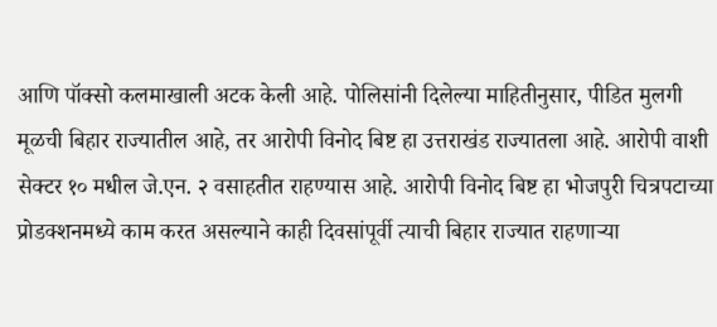आणि पॉक्सो कलमाखाली अटक केली आहे. पोलिसांनी दिलेल्या माहितीनुसार, पीडित मुलगी मूळची बिहार राज्यातील आहे, तर आरोपी विनोद बिष्ट हा उत्तराखंड राज्यातला आहे. आरोपी वाशी सेक्टर १० मधील जे.एन. २ वसाहतीत राहण्यास आहे. आरोपी विनोद बिष्ट हा भोजपुरी चित्रपटाच्या प्रोडक्शनमध्ये काम करत असल्याने काही दिवसांपूर्वी त्याची बिहार राज्यात राहणाऱ्या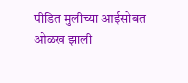पीडित मुलीच्या आईसोबत ओळख झाली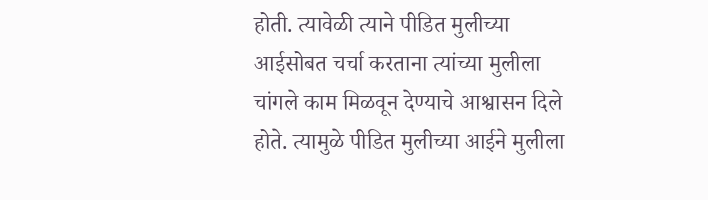होती. त्यावेळी त्याने पीडित मुलीच्या आईसोबत चर्चा करताना त्यांच्या मुलीला चांगले काम मिळवून देण्याचे आश्वासन दिले होते. त्यामुळे पीडित मुलीच्या आईने मुलीला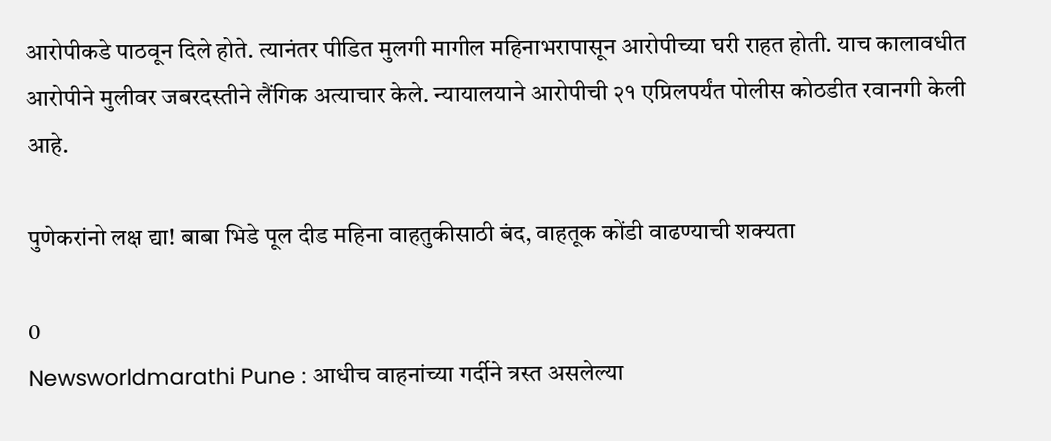आरोपीकडे पाठवून दिले होते. त्यानंतर पीडित मुलगी मागील महिनाभरापासून आरोपीच्या घरी राहत होती. याच कालावधीत आरोपीने मुलीवर जबरदस्तीने लैंगिक अत्याचार केले. न्यायालयाने आरोपीची २१ एप्रिलपर्यंत पोलीस कोठडीत रवानगी केली आहे.

पुणेकरांनो लक्ष द्या! बाबा भिडे पूल दीड महिना वाहतुकीसाठी बंद, वाहतूक कोंडी वाढण्याची शक्यता

0
Newsworldmarathi Pune : आधीच वाहनांच्या गर्दीने त्रस्त असलेल्या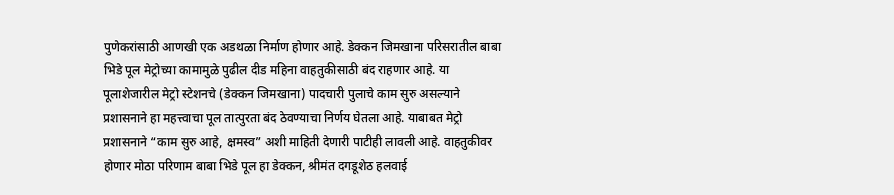पुणेकरांसाठी आणखी एक अडथळा निर्माण होणार आहे. डेक्कन जिमखाना परिसरातील बाबा भिडे पूल मेट्रोच्या कामामुळे पुढील दीड महिना वाहतुकीसाठी बंद राहणार आहे. या पूलाशेजारील मेट्रो स्टेशनचे (डेक्कन जिमखाना) पादचारी पुलाचे काम सुरु असल्याने प्रशासनाने हा महत्त्वाचा पूल तात्पुरता बंद ठेवण्याचा निर्णय घेतला आहे. याबाबत मेट्रो प्रशासनाने “काम सुरु आहे, क्षमस्व” अशी माहिती देणारी पाटीही लावली आहे. वाहतुकीवर होणार मोठा परिणाम बाबा भिडे पूल हा डेक्कन, श्रीमंत दगडूशेठ हलवाई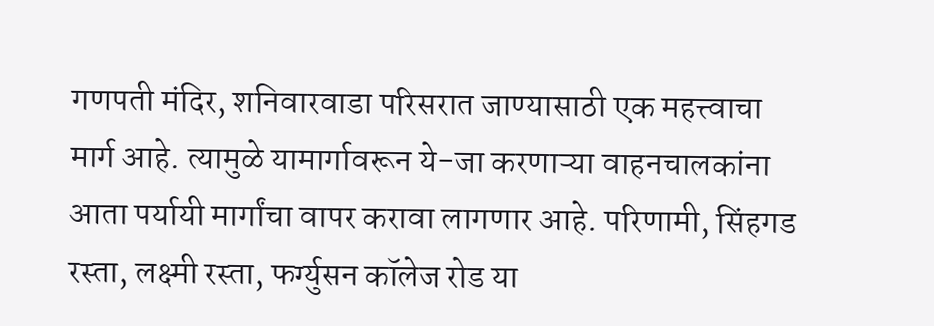गणपती मंदिर, शनिवारवाडा परिसरात जाण्यासाठी एक महत्त्वाचा मार्ग आहे. त्यामुळे यामार्गावरून ये-जा करणाऱ्या वाहनचालकांना आता पर्यायी मार्गांचा वापर करावा लागणार आहे. परिणामी, सिंहगड रस्ता, लक्ष्मी रस्ता, फर्ग्युसन कॉलेज रोड या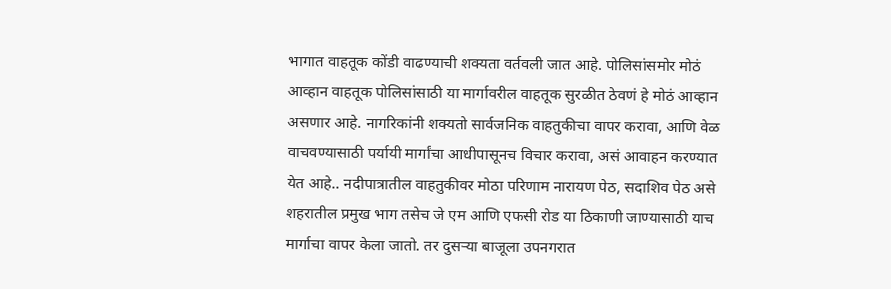भागात वाहतूक कोंडी वाढण्याची शक्यता वर्तवली जात आहे. पोलिसांसमोर मोठं आव्हान वाहतूक पोलिसांसाठी या मार्गावरील वाहतूक सुरळीत ठेवणं हे मोठं आव्हान असणार आहे. नागरिकांनी शक्यतो सार्वजनिक वाहतुकीचा वापर करावा, आणि वेळ वाचवण्यासाठी पर्यायी मार्गांचा आधीपासूनच विचार करावा, असं आवाहन करण्यात येत आहे.. नदीपात्रातील वाहतुकीवर मोठा परिणाम नारायण पेठ, सदाशिव पेठ असे शहरातील प्रमुख भाग तसेच जे एम आणि एफसी रोड या ठिकाणी जाण्यासाठी याच मार्गाचा वापर केला जातो. तर दुसऱ्या बाजूला उपनगरात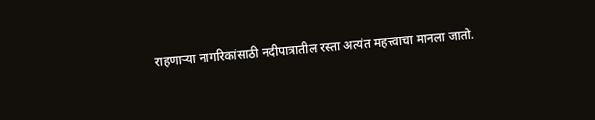राहणाऱ्या नागरिकांसाठी नदीपात्रातील रस्ता अत्यंत महत्त्वाचा मानला जातो.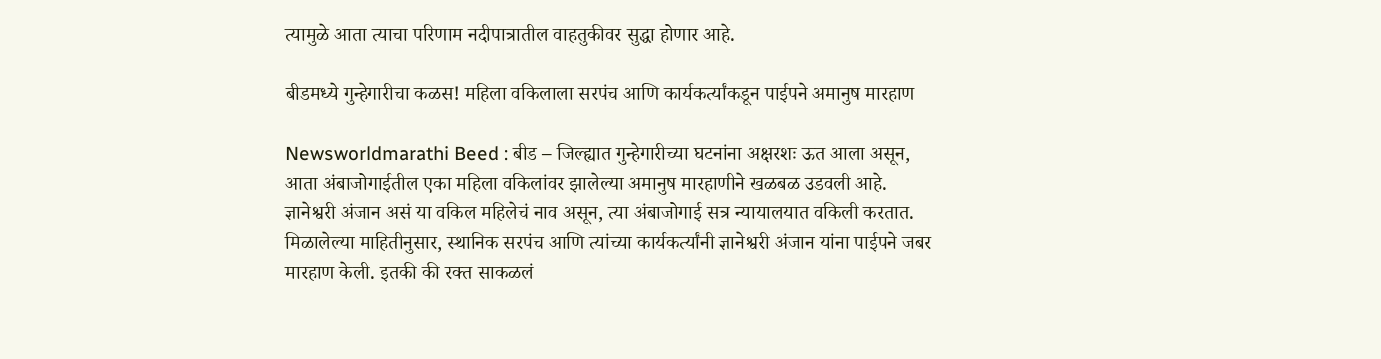त्यामुळे आता त्याचा परिणाम नदीपात्रातील वाहतुकीवर सुद्धा होणार आहे.

बीडमध्ये गुन्हेगारीचा कळस! महिला वकिलाला सरपंच आणि कार्यकर्त्यांकडून पाईपने अमानुष मारहाण

Newsworldmarathi Beed : बीड – जिल्ह्यात गुन्हेगारीच्या घटनांना अक्षरशः ऊत आला असून, आता अंबाजोगाईतील एका महिला वकिलांवर झालेल्या अमानुष मारहाणीने खळबळ उडवली आहे. ज्ञानेश्वरी अंजान असं या वकिल महिलेचं नाव असून, त्या अंबाजोगाई सत्र न्यायालयात वकिली करतात. मिळालेल्या माहितीनुसार, स्थानिक सरपंच आणि त्यांच्या कार्यकर्त्यांनी ज्ञानेश्वरी अंजान यांना पाईपने जबर मारहाण केली. इतकी की रक्त साकळलं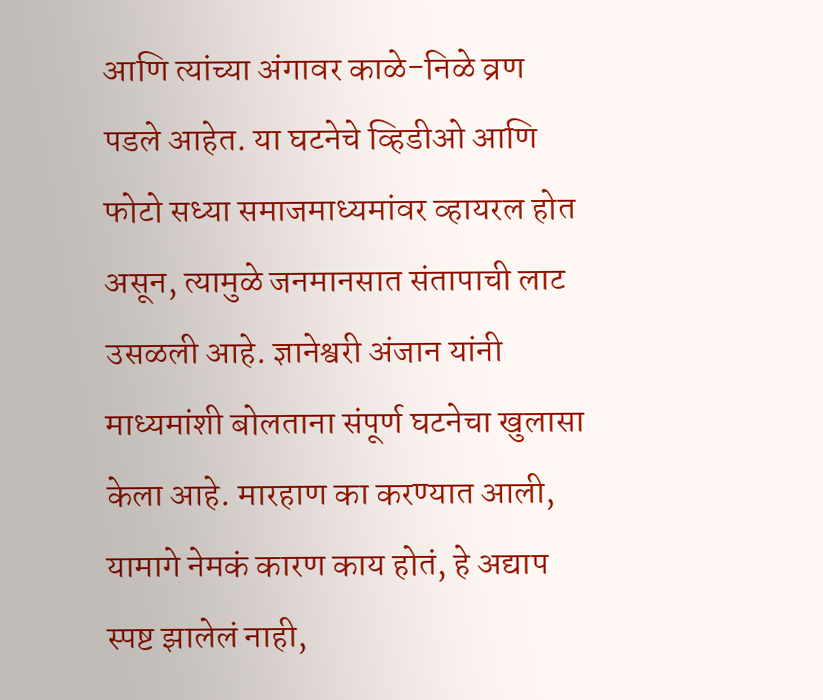आणि त्यांच्या अंगावर काळे-निळे व्रण पडले आहेत. या घटनेचे व्हिडीओ आणि फोटो सध्या समाजमाध्यमांवर व्हायरल होत असून, त्यामुळे जनमानसात संतापाची लाट उसळली आहे. ज्ञानेश्वरी अंजान यांनी माध्यमांशी बोलताना संपूर्ण घटनेचा खुलासा केला आहे. मारहाण का करण्यात आली, यामागे नेमकं कारण काय होतं, हे अद्याप स्पष्ट झालेलं नाही,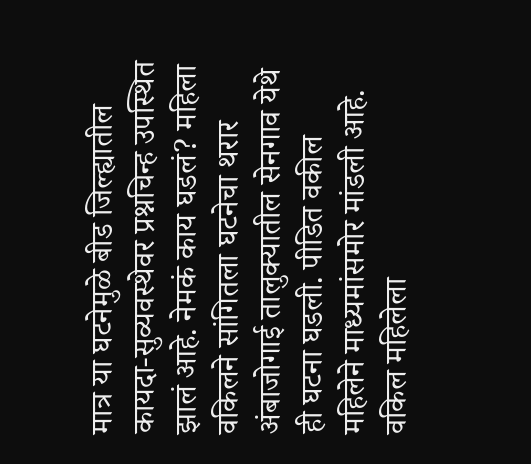मात्र या घटनेमुळे बीड जिल्ह्यातील कायदा-सुव्यवस्थेवर प्रश्नचिन्ह उपस्थित झालं आहे. नेमकं काय घडलं? महिला वकिलने सांगितला घटनेचा थरार अंबाजोगाई तालुक्यातील सेनगाव येथे ही घटना घडली. पीडित वकील महिलेने माध्यमांसमोर मांडली आहे. वकिल महिलेला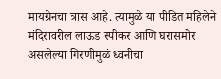मायग्रेनचा त्रास आहे. त्यामुळे या पीडित महिलेने मंदिरावरील लाऊड स्पीकर आणि घरासमोर असलेल्या गिरणीमुळं ध्वनीचा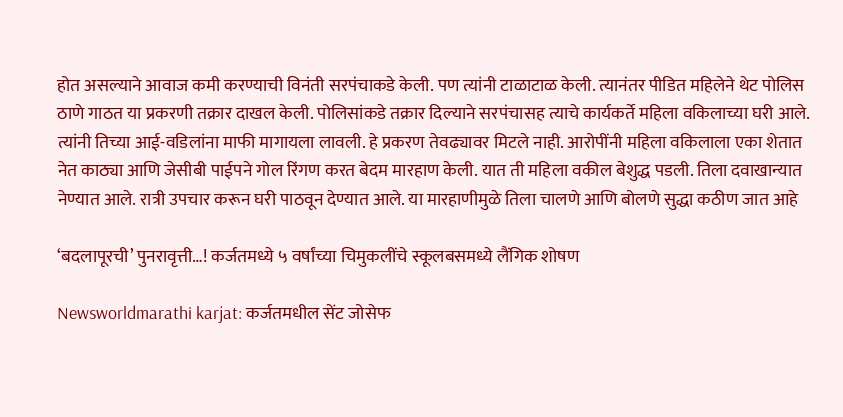होत असल्याने आवाज कमी करण्याची विनंती सरपंचाकडे केली. पण त्यांनी टाळाटाळ केली. त्यानंतर पीडित महिलेने थेट पोलिस ठाणे गाठत या प्रकरणी तक्रार दाखल केली. पोलिसांकडे तक्रार दिल्याने सरपंचासह त्याचे कार्यकर्ते महिला वकिलाच्या घरी आले. त्यांनी तिच्या आई-वडिलांना माफी मागायला लावली. हे प्रकरण तेवढ्यावर मिटले नाही. आरोपींनी महिला वकिलाला एका शेतात नेत काठ्या आणि जेसीबी पाईपने गोल रिंगण करत बेदम मारहाण केली. यात ती महिला वकील बेशुद्ध पडली. तिला दवाखान्यात नेण्यात आले. रात्री उपचार करून घरी पाठवून देण्यात आले. या मारहाणीमुळे तिला चालणे आणि बोलणे सुद्धा कठीण जात आहे

‘बदलापूरची’ पुनरावृत्ती…! कर्जतमध्ये ५ वर्षांच्या चिमुकलींचे स्कूलबसमध्ये लैंगिक शोषण

Newsworldmarathi karjat: कर्जतमधील सेंट जोसेफ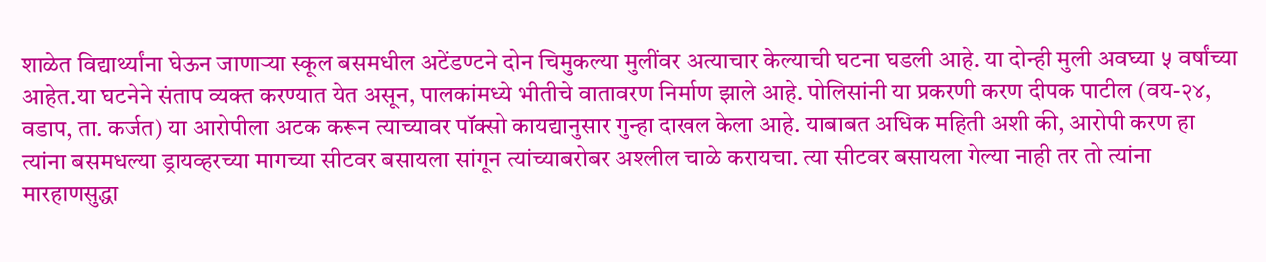शाळेत विद्यार्थ्यांना घेऊन जाणाऱ्या स्कूल बसमधील अटेंडण्टने दोन चिमुकल्या मुलींवर अत्याचार केल्याची घटना घडली आहे. या दोन्ही मुली अवघ्या ५ वर्षांच्या आहेत.या घटनेने संताप व्यक्त करण्यात येत असून, पालकांमध्ये भीतीचे वातावरण निर्माण झाले आहे. पोलिसांनी या प्रकरणी करण दीपक पाटील (वय-२४, वडाप, ता. कर्जत) या आरोपीला अटक करून त्याच्यावर पॉक्सो कायद्यानुसार गुन्हा दाखल केला आहे. याबाबत अधिक महिती अशी की, आरोपी करण हा त्यांना बसमधल्या ड्रायव्हरच्या मागच्या सीटवर बसायला सांगून त्यांच्याबरोबर अश्लील चाळे करायचा. त्या सीटवर बसायला गेल्या नाही तर तो त्यांना मारहाणसुद्धा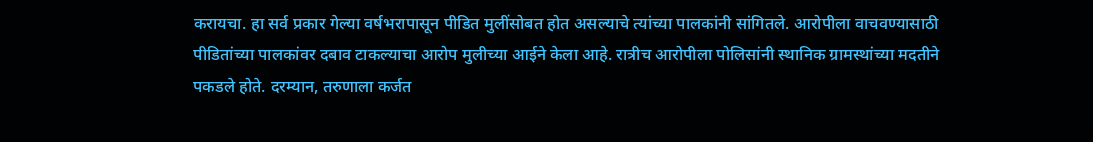करायचा. हा सर्व प्रकार गेल्या वर्षभरापासून पीडित मुलींसोबत होत असल्याचे त्यांच्या पालकांनी सांगितले. आरोपीला वाचवण्यासाठी पीडितांच्या पालकांवर दबाव टाकल्याचा आरोप मुलीच्या आईने केला आहे. रात्रीच आरोपीला पोलिसांनी स्थानिक ग्रामस्थांच्या मदतीने पकडले होते. दरम्यान, तरुणाला कर्जत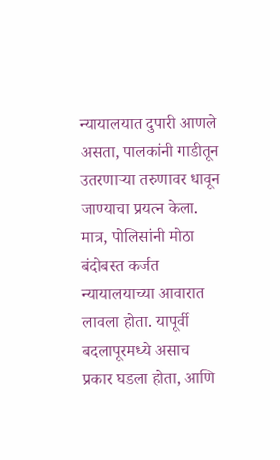न्यायालयात दुपारी आणले असता, पालकांनी गाडीतून उतरणाऱ्या तरुणावर धावून जाण्याचा प्रयत्न केला. मात्र, पोलिसांनी मोठा बंदोबस्त कर्जत न्यायालयाच्या आवारात लावला होता. यापूर्वी बदलापूरमध्ये असाच प्रकार घडला होता, आणि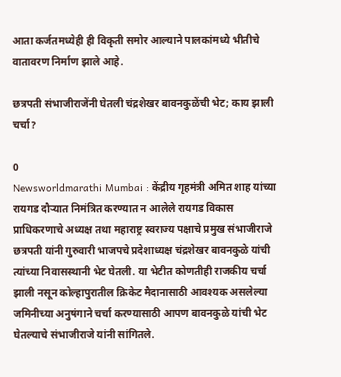आता कर्जतमध्येही ही विकृती समोर आल्याने पालकांमध्ये भीतीचे वातावरण निर्माण झाले आहे.

छत्रपती संभाजीराजेंनी घेतली चंद्रशेखर बावनकुळेंची भेट; काय झाली चर्चा?

0
Newsworldmarathi Mumbai : केंद्रीय गृहमंत्री अमित शाह यांच्या रायगड दौऱ्यात निमंत्रित करण्यात न आलेले रायगड विकास प्राधिकरणाचे अध्यक्ष तथा महाराष्ट्र स्वराज्य पक्षाचे प्रमुख संभाजीराजे छत्रपती यांनी गुरुवारी भाजपचे प्रदेशाध्यक्ष चंद्रशेखर बावनकुळे यांची त्यांच्या निवासस्थानी भेट घेतली. या भेटीत कोणतीही राजकीय चर्चा झाली नसून कोल्हापुरातील क्रिकेट मैदानासाठी आवश्यक असलेल्या जमिनीच्या अनुषंगाने चर्चा करण्यासाठी आपण बावनकुळे यांची भेट घेतल्याचे संभाजीराजे यांनी सांगितले.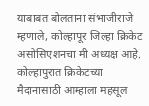याबाबत बोलताना संभाजीराजे म्हणाले, कोल्हापूर जिल्हा क्रिकेट असोसिएशनचा मी अध्यक्ष आहे. कोल्हापुरात क्रिकेटच्या मैदानासाठी आम्हाला महसूल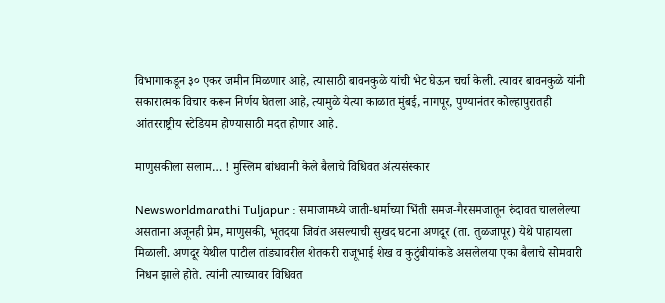विभागाकडून ३० एकर जमीन मिळणार आहे, त्यासाठी बावनकुळे यांची भेट घेऊन चर्चा केली. त्यावर बावनकुळे यांनी सकारात्मक विचार करून निर्णय घेतला आहे, त्यामुळे येत्या काळात मुंबई, नागपूर, पुण्यानंतर कोल्हापुरातही आंतरराष्ट्रीय स्टेडियम होण्यासाठी मदत होणार आहे.

माणुसकीला सलाम… ! मुस्लिम बांधवानी केले बैलाचे विधिवत अंत्यसंस्कार

Newsworldmarathi Tuljapur : समाजामध्ये जाती-धर्माच्या भिंती समज-गैरसमजातून रुंदावत चाललेल्या असताना अजूनही प्रेम, माणुसकी, भूतदया जिवंत असल्याची सुखद घटना अणदूर (ता. तुळजापूर) येथे पाहायला मिळाली. अणदूर येथील पाटील तांड्यावरील शेतकरी राजूभाई शेख व कुटुंबीयांकडे असलेलया एका बैलाचे सोमवारी निधन झाले होते. त्यांनी त्याच्यावर विधिवत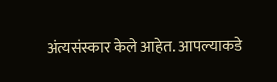अंत्यसंस्कार केले आहेत. आपल्याकडे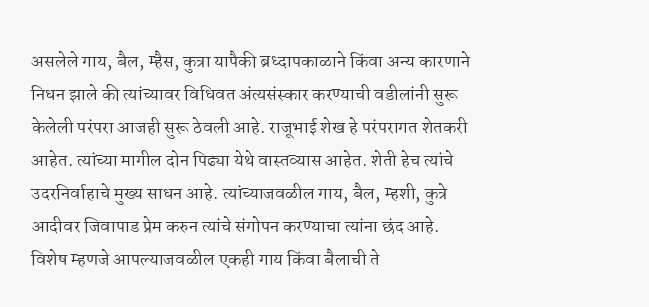असलेले गाय, बैल, म्हैस, कुत्रा यापैकी ब्रध्दापकाळाने किंवा अन्य कारणाने निधन झाले की त्यांच्यावर विधिवत अंत्यसंस्कार करण्याची वडीलांनी सुरू केलेली परंपरा आजही सुरू ठेवली आहे. राजूभाई शेख हे परंपरागत शेतकरी आहेत. त्यांच्या मागील दोन पिढ्या येथे वास्तव्यास आहेत. शेती हेच त्यांचे उदरनिर्वाहाचे मुख्य साधन आहे. त्यांच्याजवळील गाय, बैल, म्हशी, कुत्रे आदीवर जिवापाड प्रेम करुन त्यांचे संगोपन करण्याचा त्यांना छंद आहे. विशेष म्हणजे आपल्याजवळील एकही गाय किंवा बैलाची ते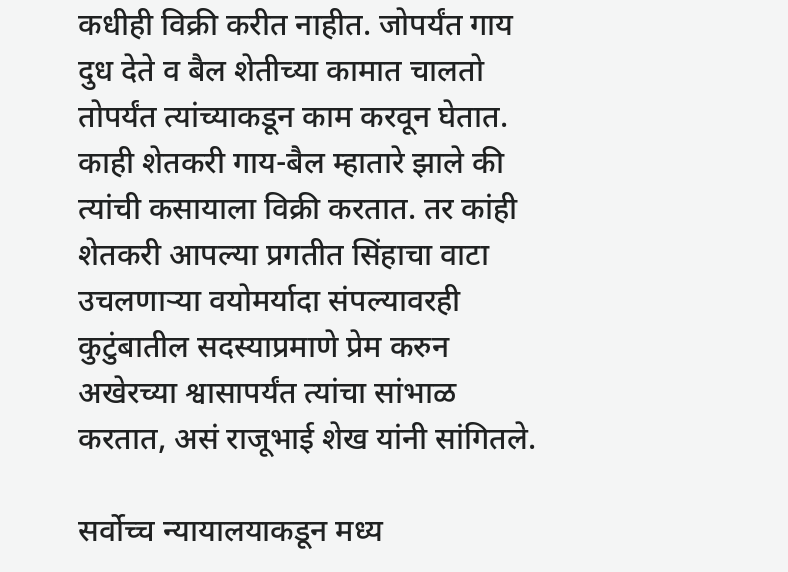कधीही विक्री करीत नाहीत. जोपर्यंत गाय दुध देते व बैल शेतीच्या कामात चालतो तोपर्यंत त्यांच्याकडून काम करवून घेतात. काही शेतकरी गाय-बैल म्हातारे झाले की त्यांची कसायाला विक्री करतात. तर कांही शेतकरी आपल्या प्रगतीत सिंहाचा वाटा उचलणाऱ्या वयोमर्यादा संपल्यावरही कुटुंबातील सदस्याप्रमाणे प्रेम करुन अखेरच्या श्वासापर्यंत त्यांचा सांभाळ करतात, असं राजूभाई शेख यांनी सांगितले.

सर्वोच्च न्यायालयाकडून मध्य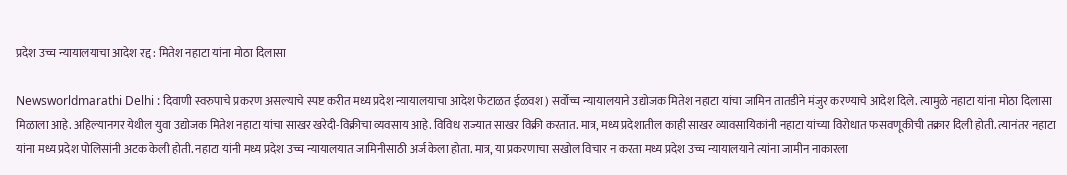प्रदेश उच्च न्यायालयाचा आदेश रद्द : मितेश नहाटा यांना मोठा दिलासा

Newsworldmarathi Delhi : दिवाणी स्वरुपाचे प्रकरण असल्याचे स्पष्ट करीत मध्य प्रदेश न्यायालयाचा आदेश फेटाळत ईळवश ) सर्वोच्च न्यायालयाने उद्योजक मितेश नहाटा यांचा जामिन तातडीने मंजुर करण्याचे आदेश दिले. त्यामुळे नहाटा यांना मोठा दिलासा मिळाला आहे. अहिल्यानगर येथील युवा उद्योजक मितेश नहाटा यांचा साखर खरेदी-विक्रीचा व्यवसाय आहे. विविध राज्यात साखर विक्री करतात. मात्र, मध्य प्रदेशातील काही साखर व्यावसायिकांनी नहाटा यांच्या विरोधात फसवणूकीची तक्रार दिली होती. त्यानंतर नहाटा यांना मध्य प्रदेश पोलिसांनी अटक केली होती. नहाटा यांनी मध्य प्रदेश उच्च न्यायालयात जामिनीसाठी अर्ज केला होता. मात्र, या प्रकरणाचा सखोल विचार न करता मध्य प्रदेश उच्च न्यायालयाने त्यांना जामीन नाकारला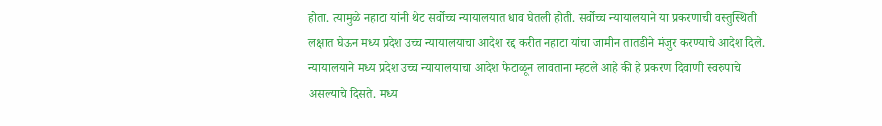होता. त्यामुळे नहाटा यांनी थेट सर्वोच्च न्यायालयात धाव घेतली होती. सर्वोच्च न्यायालयाने या प्रकरणाची वस्तुस्थिती लक्षात घेऊन मध्य प्रदेश उच्च न्यायालयाचा आदेश रद्द करीत नहाटा यांचा जामीन तातडीने मंजुर करण्याचे आदेश दिले. न्यायालयाने मध्य प्रदेश उच्च न्यायालयाचा आदेश फेटाळून लावताना म्हटले आहे की हे प्रकरण दिवाणी स्वरुपाचे असल्याचे दिसते. मध्य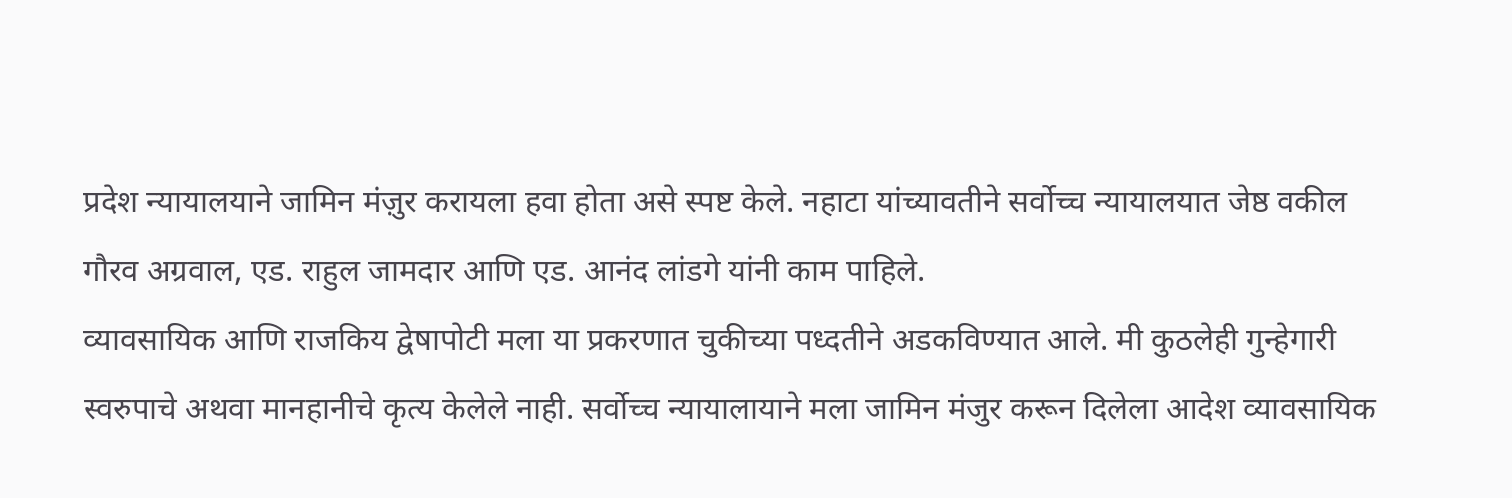प्रदेश न्यायालयाने जामिन मंज़ुर करायला हवा होता असे स्पष्ट केले. नहाटा यांच्यावतीने सर्वोच्च न्यायालयात जेष्ठ वकील गौरव अग्रवाल, एड. राहुल जामदार आणि एड. आनंद लांडगे यांनी काम पाहिले.
व्यावसायिक आणि राजकिय द्वेषापोटी मला या प्रकरणात चुकीच्या पध्दतीने अडकविण्यात आले. मी कुठलेही गुन्हेगारी स्वरुपाचे अथवा मानहानीचे कृत्य केलेले नाही. सर्वोच्च न्यायालायाने मला जामिन मंजुर करून दिलेला आदेश व्यावसायिक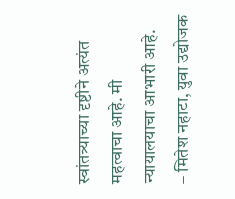स्वांतत्र्याच्या दृष्टीने अत्यंत महत्वाचा आहे. मी न्यायालयाचा आभारी आहे.
– मितेश नहाटा, युवा उद्योजक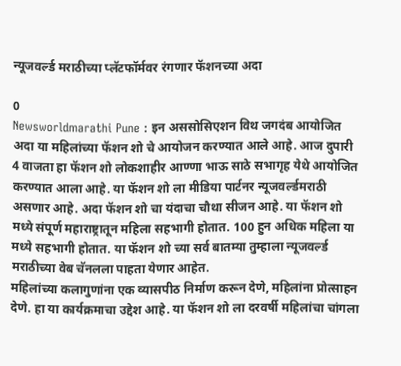न्यूजवर्ल्ड मराठीच्या प्लॅटफॉर्मवर रंगणार फॅशनच्या अदा

0
Newsworldmarathi Pune : इन अससोसिएशन विथ जगदंब आयोजित अदा या महिलांच्या फॅशन शो चे आयोजन करण्यात आले आहे. आज दुपारी 4 वाजता हा फॅशन शो लोकशाहीर आण्णा भाऊ साठे सभागृह येथे आयोजित करण्यात आला आहे. या फॅशन शो ला मीडिया पार्टनर न्यूजवर्ल्डमराठी असणार आहे. अदा फॅशन शो चा यंदाचा चौथा सीजन आहे. या फॅशन शो मध्ये संपूर्ण महाराष्ट्रातून महिला सहभागी होतात. 100 हुन अधिक महिला या मध्ये सहभागी होतात. या फॅशन शो च्या सर्व बातम्या तुम्हाला न्यूजवर्ल्ड मराठीच्या वेब चॅनलला पाहता येणार आहेत.
महिलांच्या कलागुणांना एक व्यासपीठ निर्माण करून देणे, महिलांना प्रोत्साहन देणे. हा या कार्यक्रमाचा उद्देश आहे. या फॅशन शो ला दरवर्षी महिलांचा चांगला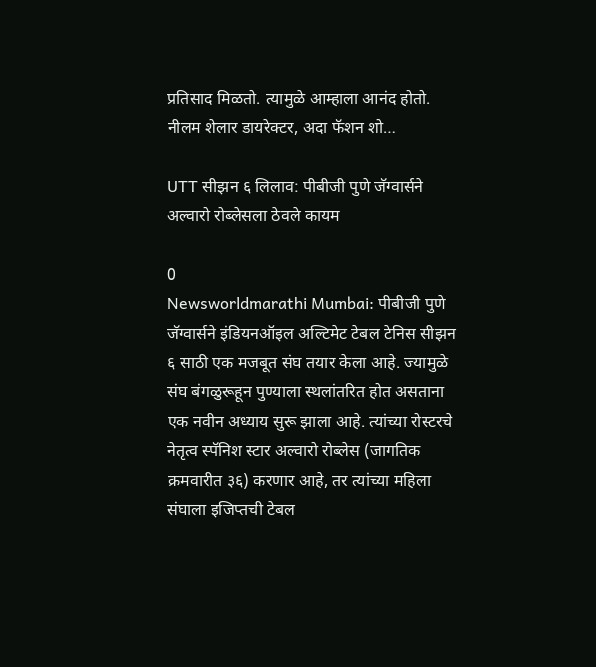प्रतिसाद मिळतो. त्यामुळे आम्हाला आनंद होतो.
नीलम शेलार डायरेक्टर, अदा फॅशन शो…

UTT सीझन ६ लिलाव: पीबीजी पुणे जॅग्वार्सने अल्वारो रोब्लेसला ठेवले कायम

0
Newsworldmarathi Mumbai: पीबीजी पुणे जॅग्वार्सने इंडियनऑइल अल्टिमेट टेबल टेनिस सीझन ६ साठी एक मजबूत संघ तयार केला आहे. ज्यामुळे संघ बंगळुरूहून पुण्याला स्थलांतरित होत असताना एक नवीन अध्याय सुरू झाला आहे. त्यांच्या रोस्टरचे नेतृत्व स्पॅनिश स्टार अल्वारो रोब्लेस (जागतिक क्रमवारीत ३६) करणार आहे, तर त्यांच्या महिला संघाला इजिप्तची टेबल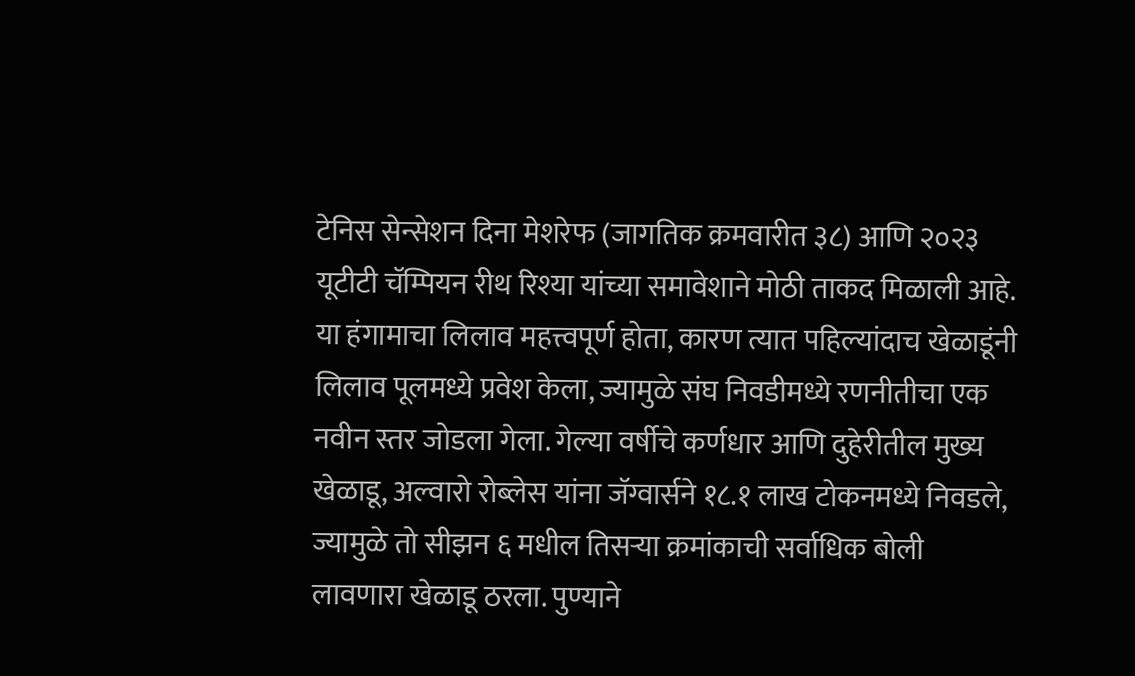टेनिस सेन्सेशन दिना मेशरेफ (जागतिक क्रमवारीत ३८) आणि २०२३ यूटीटी चॅम्पियन रीथ रिश्या यांच्या समावेशाने मोठी ताकद मिळाली आहे. या हंगामाचा लिलाव महत्त्वपूर्ण होता, कारण त्यात पहिल्यांदाच खेळाडूंनी लिलाव पूलमध्ये प्रवेश केला, ज्यामुळे संघ निवडीमध्ये रणनीतीचा एक नवीन स्तर जोडला गेला. गेल्या वर्षीचे कर्णधार आणि दुहेरीतील मुख्य खेळाडू, अल्वारो रोब्लेस यांना जॅग्वार्सने १८.१ लाख टोकनमध्ये निवडले, ज्यामुळे तो सीझन ६ मधील तिसऱ्या क्रमांकाची सर्वाधिक बोली लावणारा खेळाडू ठरला. पुण्याने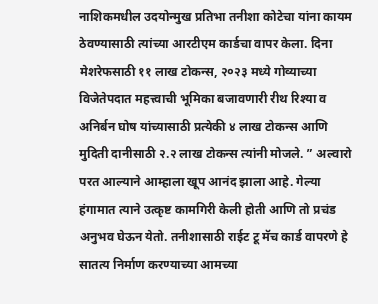नाशिकमधील उदयोन्मुख प्रतिभा तनीशा कोटेचा यांना कायम ठेवण्यासाठी त्यांच्या आरटीएम कार्डचा वापर केला. दिना मेशरेफसाठी ११ लाख टोकन्स, २०२३ मध्ये गोव्याच्या विजेतेपदात महत्त्वाची भूमिका बजावणारी रीथ रिश्या व अनिर्बन घोष यांच्यासाठी प्रत्येकी ४ लाख टोकन्स आणि मुदिती दानीसाठी २.२ लाख टोकन्स त्यांनी मोजले. ” अल्वारो परत आल्याने आम्हाला खूप आनंद झाला आहे. गेल्या हंगामात त्याने उत्कृष्ट कामगिरी केली होती आणि तो प्रचंड अनुभव घेऊन येतो. तनीशासाठी राईट टू मॅच कार्ड वापरणे हे सातत्य निर्माण करण्याच्या आमच्या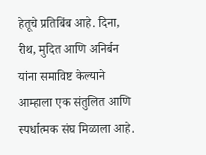हेतूचे प्रतिबिंब आहे. दिना, रीथ, मुदित आणि अनिर्बन यांना समाविष्ट केल्याने आम्हाला एक संतुलित आणि स्पर्धात्मक संघ मिळाला आहे.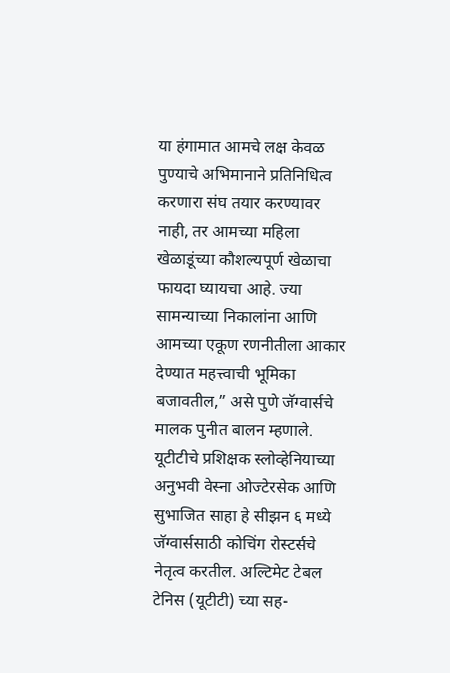या हंगामात आमचे लक्ष केवळ पुण्याचे अभिमानाने प्रतिनिधित्व करणारा संघ तयार करण्यावर नाही, तर आमच्या महिला खेळाडूंच्या कौशल्यपूर्ण खेळाचा फायदा घ्यायचा आहे. ज्या सामन्याच्या निकालांना आणि आमच्या एकूण रणनीतीला आकार देण्यात महत्त्वाची भूमिका बजावतील,” असे पुणे जॅग्वार्सचे मालक पुनीत बालन म्हणाले. यूटीटीचे प्रशिक्षक स्लोव्हेनियाच्या अनुभवी वेस्ना ओज्टेरसेक आणि सुभाजित साहा हे सीझन ६ मध्ये जॅग्वार्ससाठी कोचिंग रोस्टर्सचे नेतृत्व करतील. अल्टिमेट टेबल टेनिस (यूटीटी) च्या सह-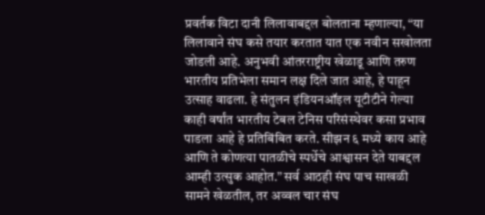प्रवर्तक विटा दानी लिलावाबद्दल बोलताना म्हणाल्या, “या लिलावाने संघ कसे तयार करतात यात एक नवीन सखोलता जोडली आहे. अनुभवी आंतरराष्ट्रीय खेळाडू आणि तरुण भारतीय प्रतिभेला समान लक्ष दिले जात आहे, हे पाहून उत्साह वाढला. हे संतुलन इंडियनऑइल यूटीटीने गेल्या काही वर्षांत भारतीय टेबल टेनिस परिसंस्थेवर कसा प्रभाव पाडला आहे हे प्रतिबिंबित करते. सीझन ६ मध्ये काय आहे आणि ते कोणत्या पातळीचे स्पर्धेचे आश्वासन देते याबद्दल आम्ही उत्सुक आहोत.” सर्व आठही संघ पाच साखळी सामने खेळतील, तर अव्वल चार संघ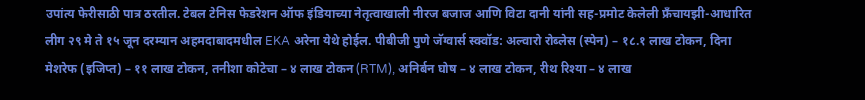उपांत्य फेरीसाठी पात्र ठरतील. टेबल टेनिस फेडरेशन ऑफ इंडियाच्या नेतृत्वाखाली नीरज बजाज आणि विटा दानी यांनी सह-प्रमोट केलेली फ्रँचायझी-आधारित लीग २९ मे ते १५ जून दरम्यान अहमदाबादमधील EKA अरेना येथे होईल. पीबीजी पुणे जॅग्वार्स स्क्वॉड: अल्वारो रोब्लेस (स्पेन) – १८.१ लाख टोकन, दिना मेशरेफ (इजिप्त) – ११ लाख टोकन, तनीशा कोटेचा – ४ लाख टोकन (RTM), अनिर्बन घोष – ४ लाख टोकन, रीथ रिश्या – ४ लाख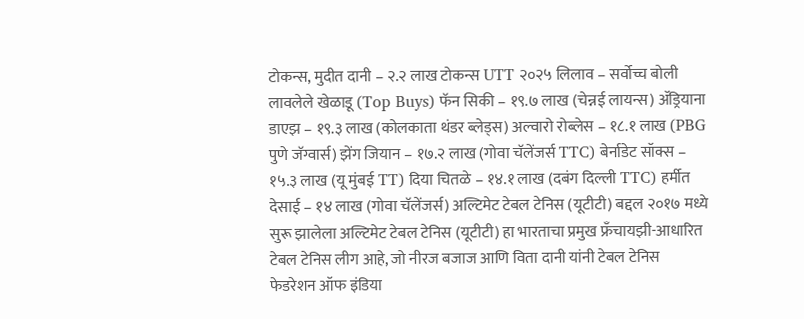टोकन्स, मुदीत दानी – २.२ लाख टोकन्स UTT २०२५ लिलाव – सर्वोच्च बोली लावलेले खेळाडू (Top Buys) फॅन सिकी – १९.७ लाख (चेन्नई लायन्स) ॲड्रियाना डाएझ – १९.३ लाख (कोलकाता थंडर ब्लेड्स) अल्वारो रोब्लेस – १८.१ लाख (PBG पुणे जॅग्वार्स) झेंग जियान – १७.२ लाख (गोवा चॅलेंजर्स TTC) बेर्नाडेट सॉक्स – १५.३ लाख (यू मुंबई TT) दिया चितळे – १४.१ लाख (दबंग दिल्ली TTC) हर्मीत देसाई – १४ लाख (गोवा चॅलेंजर्स) अल्टिमेट टेबल टेनिस (यूटीटी) बद्दल २०१७ मध्ये सुरू झालेला अल्टिमेट टेबल टेनिस (यूटीटी) हा भारताचा प्रमुख फ्रँचायझी-आधारित टेबल टेनिस लीग आहे, जो नीरज बजाज आणि विता दानी यांनी टेबल टेनिस फेडरेशन ऑफ इंडिया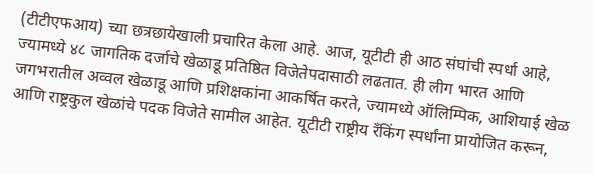(टीटीएफआय) च्या छत्रछायेखाली प्रचारित केला आहे. आज, यूटीटी ही आठ संघांची स्पर्धा आहे, ज्यामध्ये ४८ जागतिक दर्जाचे खेळाडू प्रतिष्ठित विजेतेपदासाठी लढतात. ही लीग भारत आणि जगभरातील अव्वल खेळाडू आणि प्रशिक्षकांना आकर्षित करते, ज्यामध्ये ऑलिम्पिक, आशियाई खेळ आणि राष्ट्रकुल खेळांचे पदक विजेते सामील आहेत. यूटीटी राष्ट्रीय रँकिंग स्पर्धांना प्रायोजित करून,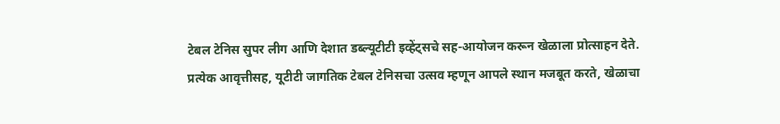टेबल टेनिस सुपर लीग आणि देशात डब्ल्यूटीटी इव्हेंट्सचे सह-आयोजन करून खेळाला प्रोत्साहन देते. प्रत्येक आवृत्तीसह, यूटीटी जागतिक टेबल टेनिसचा उत्सव म्हणून आपले स्थान मजबूत करते, खेळाचा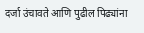दर्जा उंचावते आणि पुढील पिढ्यांना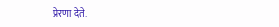प्रेरणा देते.